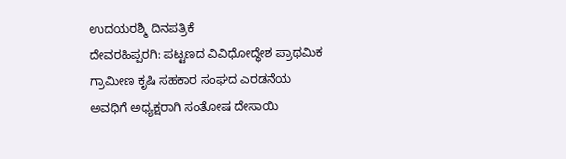ಉದಯರಶ್ಮಿ ದಿನಪತ್ರಿಕೆ
ದೇವರಹಿಪ್ಪರಗಿ: ಪಟ್ಟಣದ ವಿವಿಧೋದ್ಧೇಶ ಪ್ರಾಥಮಿಕ ಗ್ರಾಮೀಣ ಕೃಷಿ ಸಹಕಾರ ಸಂಘದ ಎರಡನೆಯ ಅವಧಿಗೆ ಅಧ್ಯಕ್ಷರಾಗಿ ಸಂತೋಷ ದೇಸಾಯಿ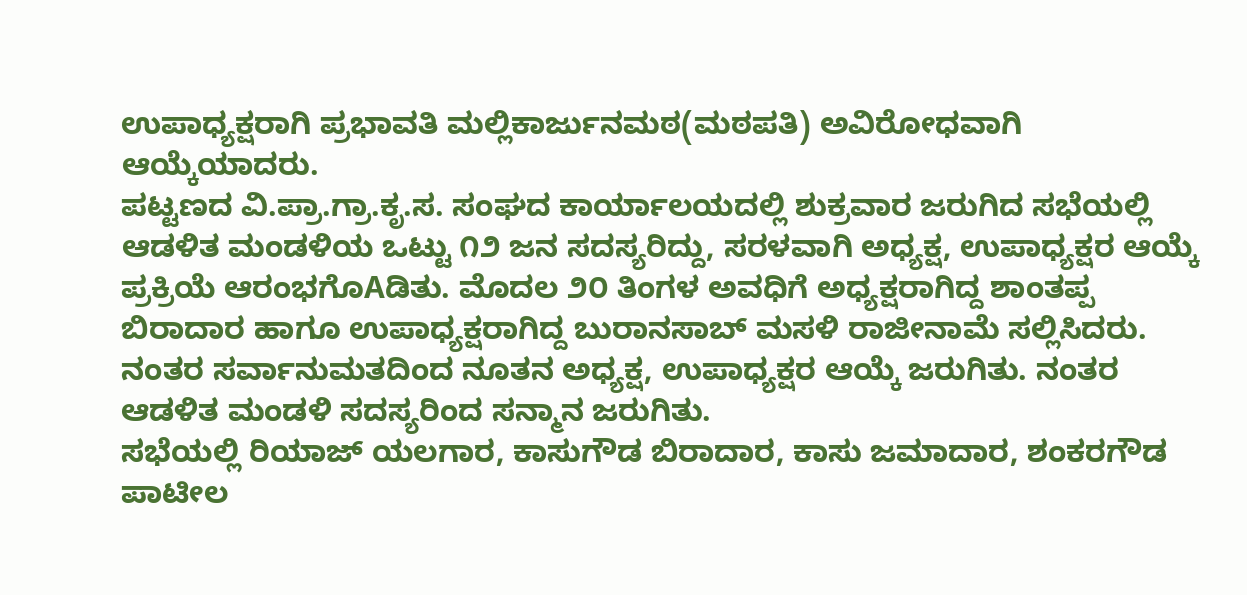ಉಪಾಧ್ಯಕ್ಷರಾಗಿ ಪ್ರಭಾವತಿ ಮಲ್ಲಿಕಾರ್ಜುನಮಠ(ಮಠಪತಿ) ಅವಿರೋಧವಾಗಿ ಆಯ್ಕೆಯಾದರು.
ಪಟ್ಟಣದ ವಿ.ಪ್ರಾ.ಗ್ರಾ.ಕೃ.ಸ. ಸಂಘದ ಕಾರ್ಯಾಲಯದಲ್ಲಿ ಶುಕ್ರವಾರ ಜರುಗಿದ ಸಭೆಯಲ್ಲಿ ಆಡಳಿತ ಮಂಡಳಿಯ ಒಟ್ಟು ೧೨ ಜನ ಸದಸ್ಯರಿದ್ದು, ಸರಳವಾಗಿ ಅಧ್ಯಕ್ಷ, ಉಪಾಧ್ಯಕ್ಷರ ಆಯ್ಕೆ ಪ್ರಕ್ರಿಯೆ ಆರಂಭಗೊAಡಿತು. ಮೊದಲ ೨೦ ತಿಂಗಳ ಅವಧಿಗೆ ಅಧ್ಯಕ್ಷರಾಗಿದ್ದ ಶಾಂತಪ್ಪ ಬಿರಾದಾರ ಹಾಗೂ ಉಪಾಧ್ಯಕ್ಷರಾಗಿದ್ದ ಬುರಾನಸಾಬ್ ಮಸಳಿ ರಾಜೀನಾಮೆ ಸಲ್ಲಿಸಿದರು. ನಂತರ ಸರ್ವಾನುಮತದಿಂದ ನೂತನ ಅಧ್ಯಕ್ಷ, ಉಪಾಧ್ಯಕ್ಷರ ಆಯ್ಕೆ ಜರುಗಿತು. ನಂತರ ಆಡಳಿತ ಮಂಡಳಿ ಸದಸ್ಯರಿಂದ ಸನ್ಮಾನ ಜರುಗಿತು.
ಸಭೆಯಲ್ಲಿ ರಿಯಾಜ್ ಯಲಗಾರ, ಕಾಸುಗೌಡ ಬಿರಾದಾರ, ಕಾಸು ಜಮಾದಾರ, ಶಂಕರಗೌಡ ಪಾಟೀಲ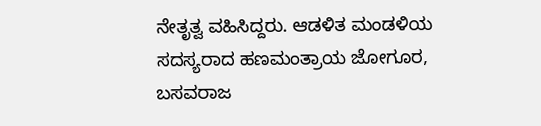ನೇತೃತ್ವ ವಹಿಸಿದ್ದರು. ಆಡಳಿತ ಮಂಡಳಿಯ ಸದಸ್ಯರಾದ ಹಣಮಂತ್ರಾಯ ಜೋಗೂರ, ಬಸವರಾಜ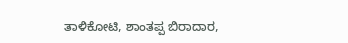ತಾಳಿಕೋಟಿ, ಶಾಂತಪ್ಪ ಬಿರಾದಾರ,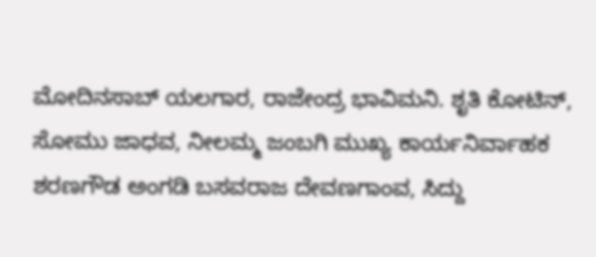ಮೋದಿನಸಾಬ್ ಯಲಗಾರ, ರಾಜೇಂದ್ರ ಭಾವಿಮನಿ. ಶೃತಿ ಕೋಟಿನ್, ಸೋಮು ಜಾಧವ, ನೀಲಮ್ಮ ಜಂಬಗಿ ಮುಖ್ಯ ಕಾರ್ಯನಿರ್ವಾಹಕ ಶರಣಗೌಡ ಅಂಗಡಿ ಬಸವರಾಜ ದೇವಣಗಾಂವ, ಸಿದ್ದು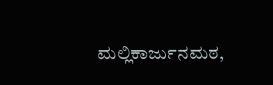ಮಲ್ಲಿಕಾರ್ಜುನಮಠ,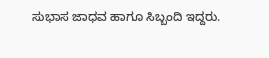ಸುಭಾಸ ಜಾಧವ ಹಾಗೂ ಸಿಬ್ಬಂದಿ ಇದ್ದರು.